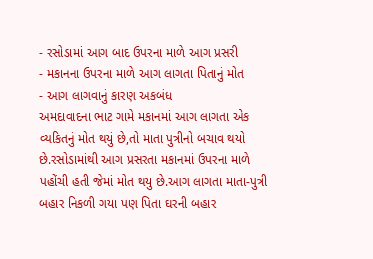- રસોડામાં આગ બાદ ઉપરના માળે આગ પ્રસરી
- મકાનના ઉપરના માળે આગ લાગતા પિતાનું મોત
- આગ લાગવાનું કારણ અકબંધ
અમદાવાદના ભાટ ગામે મકાનમાં આગ લાગતા એક વ્યકિતનું મોત થયું છે,તો માતા પુત્રીનો બચાવ થયો છે.રસોડામાંથી આગ પ્રસરતા મકાનમાં ઉપરના માળે પહોંચી હતી જેમાં મોત થયુ છે.આગ લાગતા માતા-પુત્રી બહાર નિકળી ગયા પણ પિતા ઘરની બહાર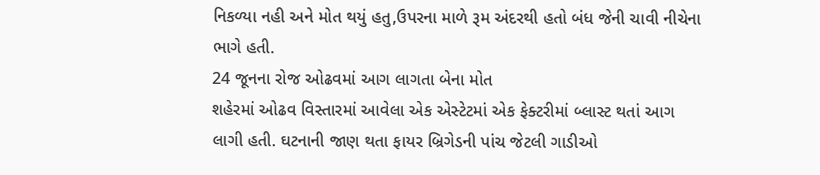નિકળ્યા નહી અને મોત થયું હતુ,ઉપરના માળે રૂમ અંદરથી હતો બંધ જેની ચાવી નીચેના ભાગે હતી.
24 જૂનના રોજ ઓઢવમાં આગ લાગતા બેના મોત
શહેરમાં ઓઢવ વિસ્તારમાં આવેલા એક એસ્ટેટમાં એક ફેક્ટરીમાં બ્લાસ્ટ થતાં આગ લાગી હતી. ઘટનાની જાણ થતા ફાયર બ્રિગેડની પાંચ જેટલી ગાડીઓ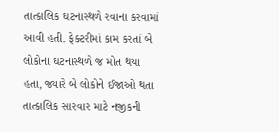તાત્કાલિક ઘટનાસ્થળે રવાના કરવામાં આવી હતી. ફેક્ટરીમાં કામ કરતાં બે લોકોના ઘટનાસ્થળે જ મોત થયા હતા, જ્યારે બે લોકોને ઈજાઓ થતા તાત્કાલિક સારવાર માટે નજીકની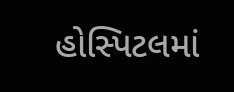હોસ્પિટલમાં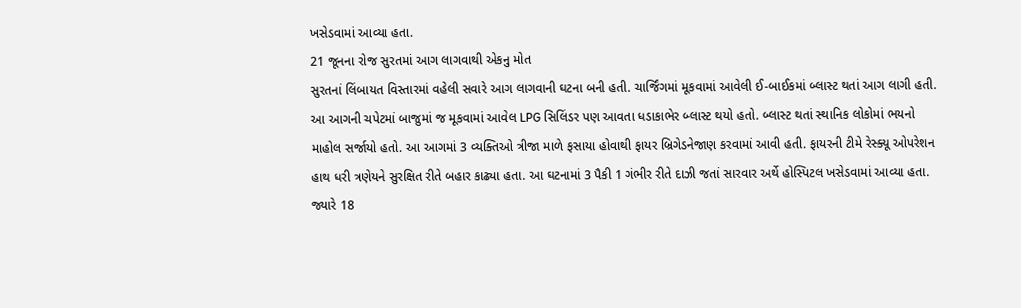ખસેડવામાં આવ્યા હતા.
21 જૂનના રોજ સુરતમાં આગ લાગવાથી એકનુ મોત
સુરતનાં લિંબાયત વિસ્તારમાં વહેલી સવારે આગ લાગવાની ઘટના બની હતી. ચાર્જિંગમાં મૂકવામાં આવેલી ઈ-બાઈકમાં બ્લાસ્ટ થતાં આગ લાગી હતી. આ આગની ચપેટમાં બાજુમાં જ મૂકવામાં આવેલ LPG સિલિંડર પણ આવતા ધડાકાભેર બ્લાસ્ટ થયો હતો. બ્લાસ્ટ થતાં સ્થાનિક લોકોમાં ભયનો માહોલ સર્જાયો હતો. આ આગમાં 3 વ્યક્તિઓ ત્રીજા માળે ફસાયા હોવાથી ફાયર બ્રિગેડનેજાણ કરવામાં આવી હતી. ફાયરની ટીમે રેસ્ક્યૂ ઓપરેશન હાથ ધરી ત્રણેયને સુરક્ષિત રીતે બહાર કાઢ્યા હતા. આ ઘટનામાં 3 પૈકી 1 ગંભીર રીતે દાઝી જતાં સારવાર અર્થે હોસ્પિટલ ખસેડવામાં આવ્યા હતા. જ્યારે 18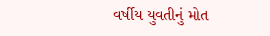વર્ષીય યુવતીનું મોત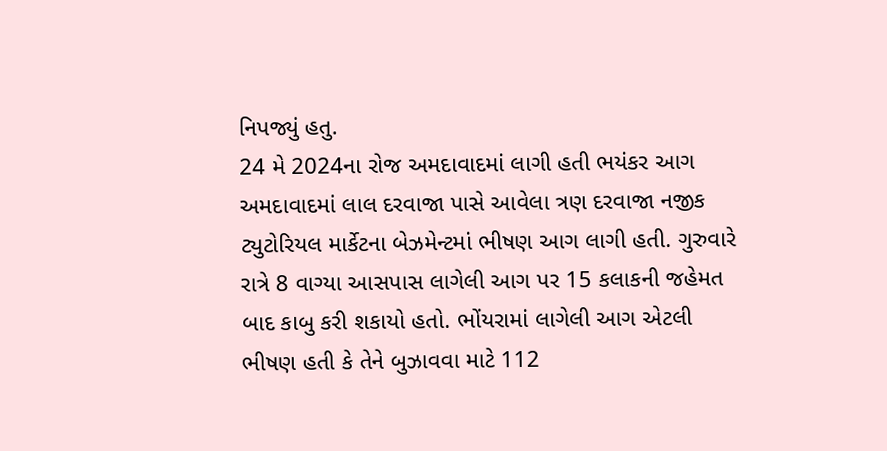નિપજ્યું હતુ.
24 મે 2024ના રોજ અમદાવાદમાં લાગી હતી ભયંકર આગ
અમદાવાદમાં લાલ દરવાજા પાસે આવેલા ત્રણ દરવાજા નજીક ટ્યુટોરિયલ માર્કેટના બેઝમેન્ટમાં ભીષણ આગ લાગી હતી. ગુરુવારે રાત્રે 8 વાગ્યા આસપાસ લાગેલી આગ પર 15 કલાકની જહેમત બાદ કાબુ કરી શકાયો હતો. ભોંયરામાં લાગેલી આગ એટલી ભીષણ હતી કે તેને બુઝાવવા માટે 112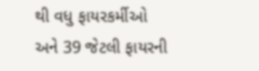થી વધુ ફાયરકર્મીઓ અને 39 જેટલી ફાયરની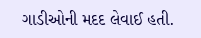ગાડીઓની મદદ લેવાઈ હતી.